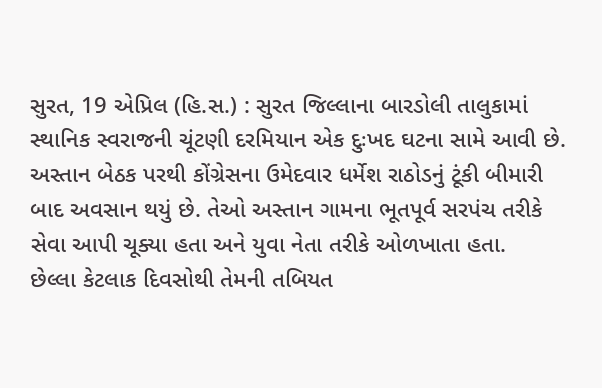સુરત, 19 એપ્રિલ (હિ.સ.) : સુરત જિલ્લાના બારડોલી તાલુકામાં સ્થાનિક સ્વરાજની ચૂંટણી દરમિયાન એક દુઃખદ ઘટના સામે આવી છે. અસ્તાન બેઠક પરથી કોંગ્રેસના ઉમેદવાર ધર્મેશ રાઠોડનું ટૂંકી બીમારી બાદ અવસાન થયું છે. તેઓ અસ્તાન ગામના ભૂતપૂર્વ સરપંચ તરીકે સેવા આપી ચૂક્યા હતા અને યુવા નેતા તરીકે ઓળખાતા હતા.
છેલ્લા કેટલાક દિવસોથી તેમની તબિયત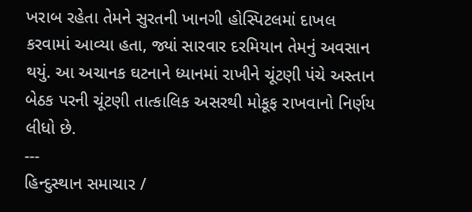ખરાબ રહેતા તેમને સુરતની ખાનગી હોસ્પિટલમાં દાખલ કરવામાં આવ્યા હતા, જ્યાં સારવાર દરમિયાન તેમનું અવસાન થયું. આ અચાનક ઘટનાને ધ્યાનમાં રાખીને ચૂંટણી પંચે અસ્તાન બેઠક પરની ચૂંટણી તાત્કાલિક અસરથી મોકૂફ રાખવાનો નિર્ણય લીધો છે.
---
હિન્દુસ્થાન સમાચાર /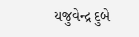યજુવેન્દ્ર દુબે